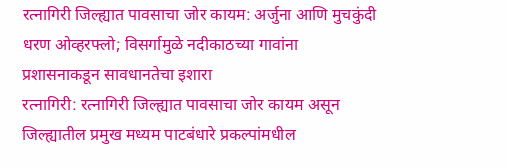रत्नागिरी जिल्ह्यात पावसाचा जोर कायम: अर्जुना आणि मुचकुंदी धरण ओव्हरफ्लो; विसर्गामुळे नदीकाठच्या गावांना प्रशासनाकडून सावधानतेचा इशारा
रत्नागिरी: रत्नागिरी जिल्ह्यात पावसाचा जोर कायम असून जिल्ह्यातील प्रमुख मध्यम पाटबंधारे प्रकल्पांमधील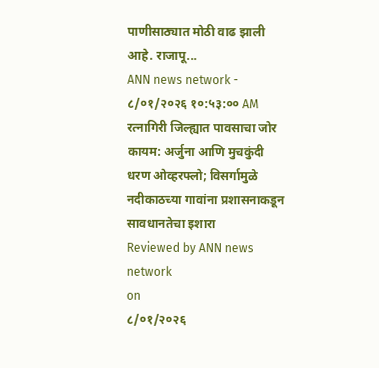पाणीसाठ्यात मोठी वाढ झाली आहे. राजापू...
ANN news network -
८/०१/२०२६ १०:५३:०० AM
रत्नागिरी जिल्ह्यात पावसाचा जोर कायम: अर्जुना आणि मुचकुंदी धरण ओव्हरफ्लो; विसर्गामुळे नदीकाठच्या गावांना प्रशासनाकडून सावधानतेचा इशारा
Reviewed by ANN news network
on
८/०१/२०२६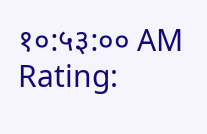१०:५३:०० AM
Rating: